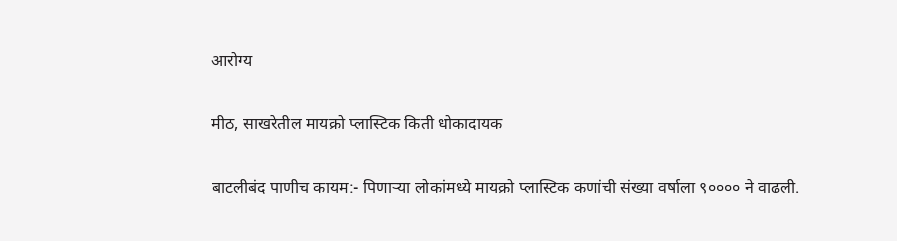आरोग्य

मीठ, साखरेतील मायक्रो प्लास्टिक किती धोकादायक

बाटलीबंद पाणीच कायम:- पिणाऱ्या लोकांमध्ये मायक्रो प्लास्टिक कणांची संख्या वर्षाला ९०००० ने वाढली.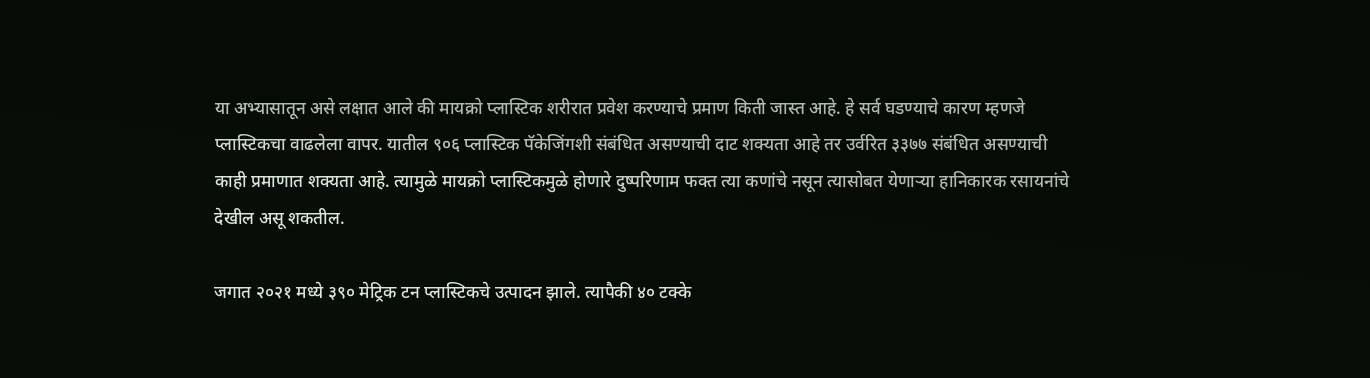या अभ्यासातून असे लक्षात आले की मायक्रो प्लास्टिक शरीरात प्रवेश करण्याचे प्रमाण किती जास्त आहे. हे सर्व घडण्याचे कारण म्हणजे प्लास्टिकचा वाढलेला वापर. यातील ९०६ प्लास्टिक पॅकेजिंगशी संबंधित असण्याची दाट शक्यता आहे तर उर्वरित ३३७७ संबंधित असण्याची काही प्रमाणात शक्यता आहे. त्यामुळे मायक्रो प्लास्टिकमुळे होणारे दुष्परिणाम फक्त त्या कणांचे नसून त्यासोबत येणाऱ्या हानिकारक रसायनांचे देखील असू शकतील.

जगात २०२१ मध्ये ३९० मेट्रिक टन प्लास्टिकचे उत्पादन झाले. त्यापैकी ४० टक्के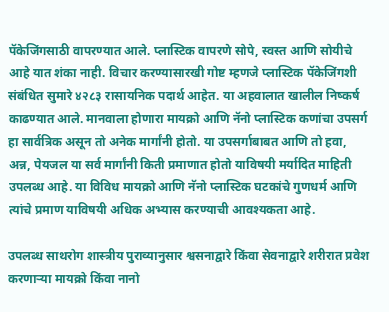पॅकेजिंगसाठी वापरण्यात आले. प्लास्टिक वापरणे सोपे, स्वस्त आणि सोयीचे आहे यात शंका नाही. विचार करण्यासारखी गोष्ट म्हणजे प्लास्टिक पॅकेजिंगशी संबंधित सुमारे ४२८३ रासायनिक पदार्थ आहेत. या अहवालात खालील निष्कर्ष काढण्यात आले. मानवाला होणारा मायक्रो आणि नॅनो प्लास्टिक कणांचा उपसर्ग हा सार्वत्रिक असून तो अनेक मार्गांनी होतो. या उपसर्गाबाबत आणि तो हवा, अन्न, पेयजल या सर्व मार्गांनी किती प्रमाणात होतो याविषयी मर्यादित माहिती उपलब्ध आहे. या विविध मायक्रो आणि नॅनो प्लास्टिक घटकांचे गुणधर्म आणि त्यांचे प्रमाण याविषयी अधिक अभ्यास करण्याची आवश्यकता आहे.

उपलब्ध साथरोग शास्त्रीय पुराव्यानुसार श्वसनाद्वारे किंवा सेवनाद्वारे शरीरात प्रवेश करणाऱ्या मायक्रो किंवा नानो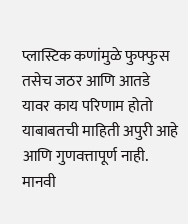प्लास्टिक कणांमुळे फुफ्फुस तसेच जठर आणि आतडे यावर काय परिणाम होतो याबाबतची माहिती अपुरी आहे आणि गुणवत्तापूर्ण नाही. मानवी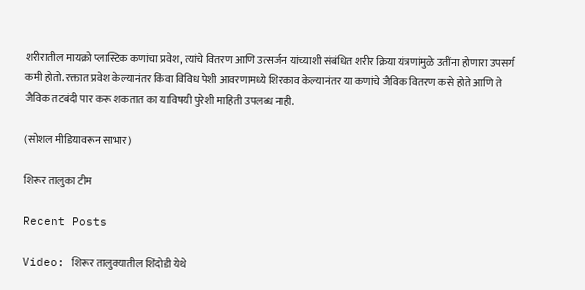शरीरातील मायक्रो प्लास्टिक कणांचा प्रवेश, त्यांचे वितरण आणि उत्सर्जन यांच्याशी संबंधित शरीर क्रिया यंत्रणांमुळे उतींना होणारा उपसर्ग कमी होतो. रक्तात प्रवेश केल्यानंतर किंवा विविध पेशी आवरणामध्ये शिरकाव केल्यानंतर या कणांचे जैविक वितरण कसे होते आणि ते जैविक तटबंदी पार करू शकतात का याविषयी पुरेशी माहिती उपलब्ध नाही.

(सोशल मीडियावरून साभार)

शिरूर तालुका टीम

Recent Posts

Video: शिरूर तालुक्यातील शिंदोडी येथे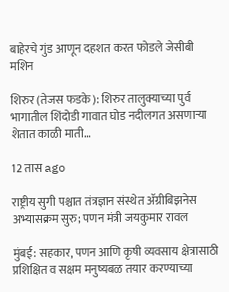बाहेरचे गुंड आणून दहशत करत फोडले जेसीबी मशिन

शिरुर (तेजस फडके): शिरुर तालुक्याच्या पुर्व भागातील शिंदोडी गावात घोड नदीलगत असणाऱ्या शेतात काळी माती…

12 तास ago

राष्ट्रीय सुगी पश्चात तंत्रज्ञान संस्थेत ॲग्रीबिझनेस अभ्यासक्रम सुरु; पणन मंत्री जयकुमार रावल

मुंबई: सहकार, पणन आणि कृषी व्यवसाय क्षेत्रासाठी प्रशिक्षित व सक्षम मनुष्यबळ तयार करण्याच्या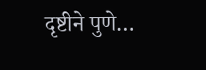दृष्टीने पुणे…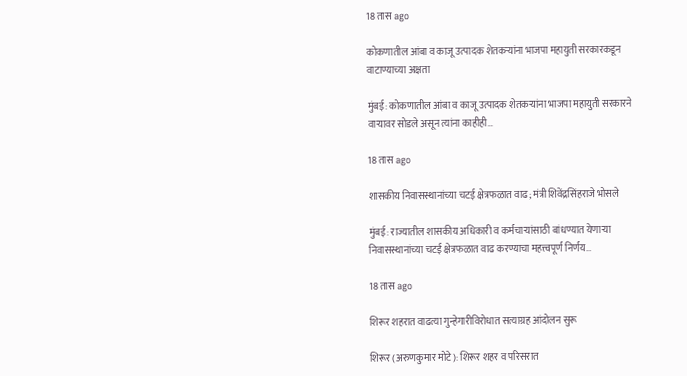18 तास ago

कोकणातील आंबा व काजू उत्पादक शेतकऱ्यांना भाजपा महायुती सरकारकडून वाटाण्याच्या अक्षता

मुंबई: कोकणातील आंबा व काजू उत्पादक शेतकऱ्यांना भाजपा महायुती सरकारने वाऱ्यावर सोडले असून त्यांना काहीही…

18 तास ago

शासकीय निवासस्थानांच्या चटई क्षेत्रफळात वाढ; मंत्री शिवेंद्रसिंहराजे भोसले

मुंबई: राज्यातील शासकीय अधिकारी व कर्मचाऱ्यांसाठी बांधण्यात येणाऱ्या निवासस्थानांच्या चटई क्षेत्रफळात वाढ करण्याचा महत्त्वपूर्ण निर्णय…

18 तास ago

शिरूर शहरात वाढत्या गुन्हेगारीविरोधात सत्याग्रह आंदोलन सुरू

शिरूर (अरुणकुमार मोटे): शिरूर शहर व परिसरात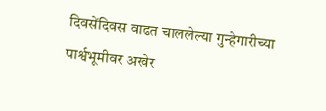दिवसेंदिवस वाढत चाललेल्या गुन्हेगारीच्या पार्श्वभूमीवर अखेर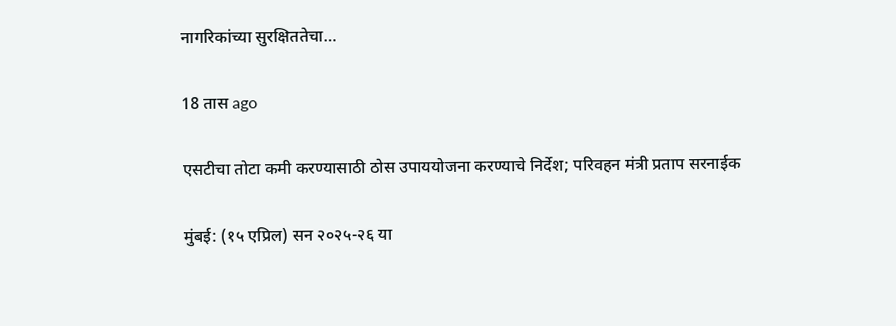नागरिकांच्या सुरक्षिततेचा…

18 तास ago

एसटीचा तोटा कमी करण्यासाठी ठोस उपाययोजना करण्याचे निर्देश; परिवहन मंत्री प्रताप सरनाईक

मुंबई: (१५ एप्रिल) सन २०२५-२६ या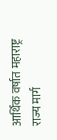आर्थिक वर्षात महाराष्ट्र राज्य मार्ग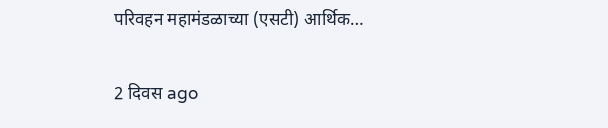परिवहन महामंडळाच्या (एसटी) आर्थिक…

2 दिवस ago